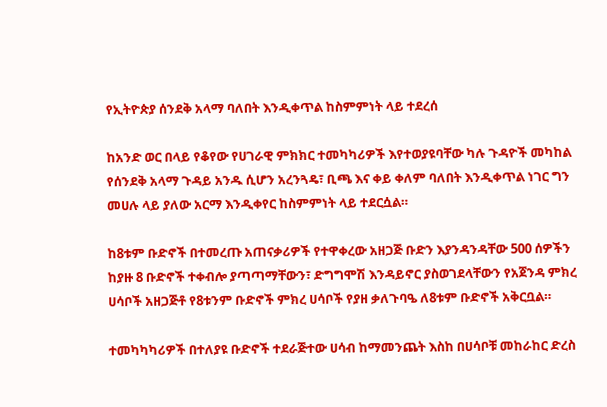የኢትዮጵያ ሰንደቅ አላማ ባለበት እንዲቀጥል ከስምምነት ላይ ተደረሰ

ከአንድ ወር በላይ የቆየው የሀገራዊ ምክክር ተመካካሪዎች እየተወያዩባቸው ካሉ ጉዳዮች መካከል የሰንደቅ አላማ ጉዳይ አንዱ ሲሆን አረንጓዴ፣ ቢጫ እና ቀይ ቀለም ባለበት እንዲቀጥል ነገር ግን መሀሉ ላይ ያለው አርማ እንዲቀየር ከስምምነት ላይ ተደርሷል።

ከ8ቱም ቡድኖች በተመረጡ አጠናቃሪዎች የተዋቀረው አዘጋጅ ቡድን እያንዳንዳቸው 500 ሰዎችን ከያዙ 8 ቡድኖች ተቀብሎ ያጣጣማቸውን፣ ድግግሞሽ እንዳይኖር ያስወገደላቸውን የአጀንዳ ምክረ ሀሳቦች አዘጋጅቶ የ8ቱንም ቡድኖች ምክረ ሀሳቦች የያዘ ቃለጉባዔ ለ8ቱም ቡድኖች አቅርቧል።

ተመካካካሪዎች በተለያዩ ቡድኖች ተደራጅተው ሀሳብ ከማመንጨት እስከ በሀሳቦቹ መከራከር ድረስ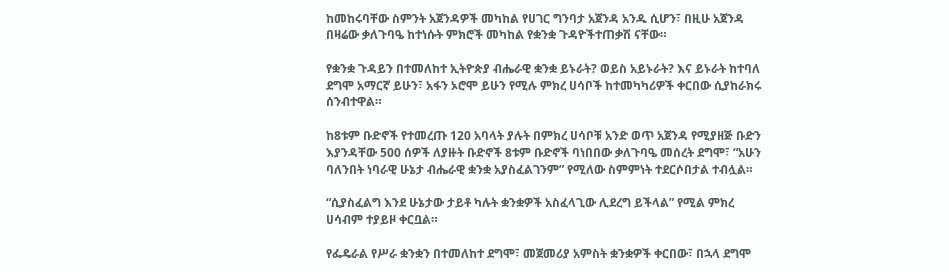ከመከሩባቸው ስምንት አጀንዳዎች መካከል የሀገር ግንባታ አጀንዳ አንዱ ሲሆን፣ በዚሁ አጀንዳ በዛሬው ቃለጉባዔ ከተነሱት ምክሮች መካከል የቋንቋ ጉዳዮችተጠቃሽ ናቸው።

የቋንቋ ጉዳይን በተመለከተ ኢትዮጵያ ብሔራዊ ቋንቋ ይኑራት? ወይስ አይኑራት? እና ይኑራት ከተባለ ደግሞ አማርኛ ይሁን፣ አፋን ኦሮሞ ይሁን የሚሉ ምክረ ሀሳቦች ከተመካካሪዎች ቀርበው ሲያከራክሩ ሰንብተዋል።

ከ8ቱም ቡድኖች የተመረጡ 120 አባላት ያሉት በምክረ ሀሳቦቹ አንድ ወጥ አጀንዳ የሚያዘጅ ቡድን እያንዳቸው 500 ሰዎች ለያዙት ቡድኖች 8ቱም ቡድኖች ባነበበው ቃለጉባዔ መሰረት ደግሞ፣ “አሁን ባለንበት ነባራዊ ሁኔታ ብሔራዊ ቋንቋ አያስፈልገንም” የሚለው ስምምነት ተደርሶበታል ተብሏል።

“ሲያስፈልግ እንደ ሁኔታው ታይቶ ካሉት ቋንቋዎች አስፈላጊው ሊደረግ ይችላል” የሚል ምክረ ሀሳብም ተያይዞ ቀርቧል።

የፌዴራል የሥራ ቋንቋን በተመለከተ ደግሞ፣ መጀመሪያ አምስት ቋንቋዎች ቀርበው፣ በኋላ ደግሞ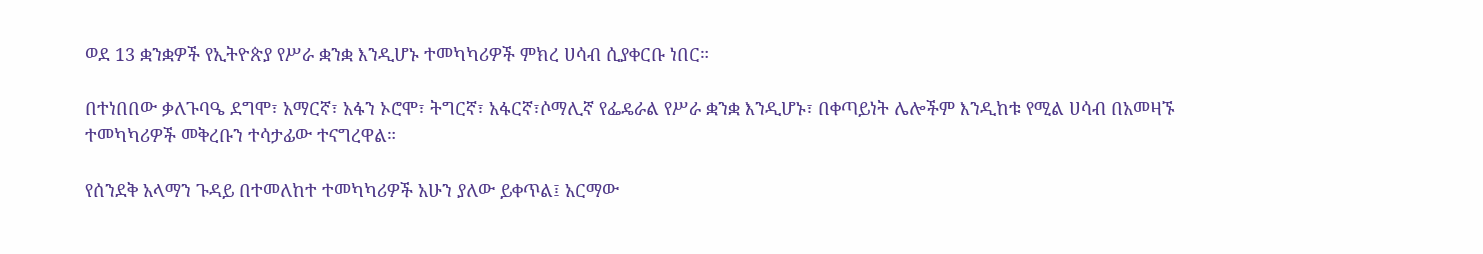ወደ 13 ቋንቋዎች የኢትዮጵያ የሥራ ቋንቋ እንዲሆኑ ተመካካሪዎች ምክረ ሀሳብ ሲያቀርቡ ነበር።

በተነበበው ቃለጉባዔ ደግሞ፣ አማርኛ፣ አፋን ኦሮሞ፣ ትግርኛ፣ አፋርኛ፣ሶማሊኛ የፌዴራል የሥራ ቋንቋ እንዲሆኑ፣ በቀጣይነት ሌሎችም እንዲከቱ የሚል ሀሳብ በአመዛኙ ተመካካሪዎች መቅረቡን ተሳታፊው ተናግረዋል።

የሰንደቅ አላማን ጉዳይ በተመለከተ ተመካካሪዎች አሁን ያለው ይቀጥል፤ አርማው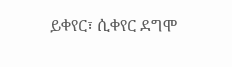ይቀየር፣ ሲቀየር ደግሞ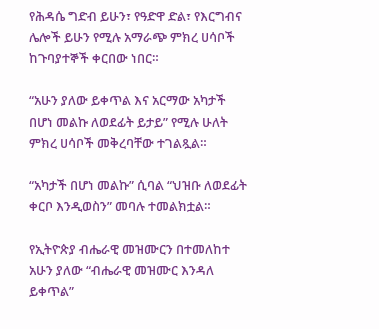የሕዳሴ ግድብ ይሁን፣ የዓድዋ ድል፣ የእርግብና ሌሎች ይሁን የሚሉ አማራጭ ምክረ ሀሳቦች ከጉባያተኞች ቀርበው ነበር።

“አሁን ያለው ይቀጥል እና አርማው አካታች በሆነ መልኩ ለወደፊት ይታይ” የሚሉ ሁለት ምክረ ሀሳቦች መቅረባቸው ተገልጿል።

“አካታች በሆነ መልኩ” ሲባል “ህዝቡ ለወደፊት ቀርቦ እንዲወስን” መባሉ ተመልክቷል።

የኢትዮጵያ ብሔራዊ መዝሙርን በተመለከተ አሁን ያለው “ብሔራዊ መዝሙር እንዳለ ይቀጥል”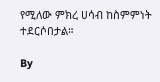የሚለው ምክረ ሀሳብ ከስምምነት ተደርሶበታል።

By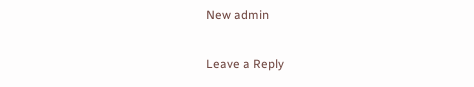New admin

Leave a Reply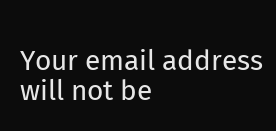Your email address will not be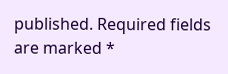published. Required fields are marked *